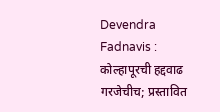Devendra Fadnavis : कोल्हापूरची हद्दवाढ गरजेचीच; प्रस्‍तावित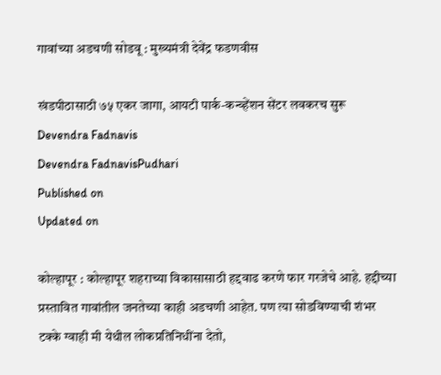गावांच्‍या अडचणी सोडवू : मुख्यमंत्री देवेंद्र फडणवीस

खंडपीठासाठी ७५ एकर जागा, आयटी पार्क-कन्व्हेंशन सेंटर लवकरच सुरू
Devendra Fadnavis
Devendra FadnavisPudhari
Published on
Updated on

कोल्हापूर : कोल्हापूर शहराच्या विकासासाठी हद्दवाढ करणे फार गरजेचे आहे. हद्दीच्या प्रस्‍तावित गावांतील जनतेच्‍या काही अडचणी आहेत. पण त्या सोडविण्याची शंभर टक्के ग्वाही मी येथील लोकप्रतिनिधींना देतो,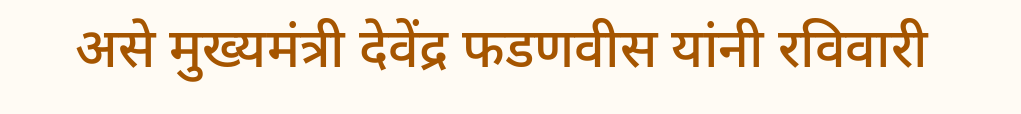असे मुख्यमंत्री देवेंद्र फडणवीस यांनी रविवारी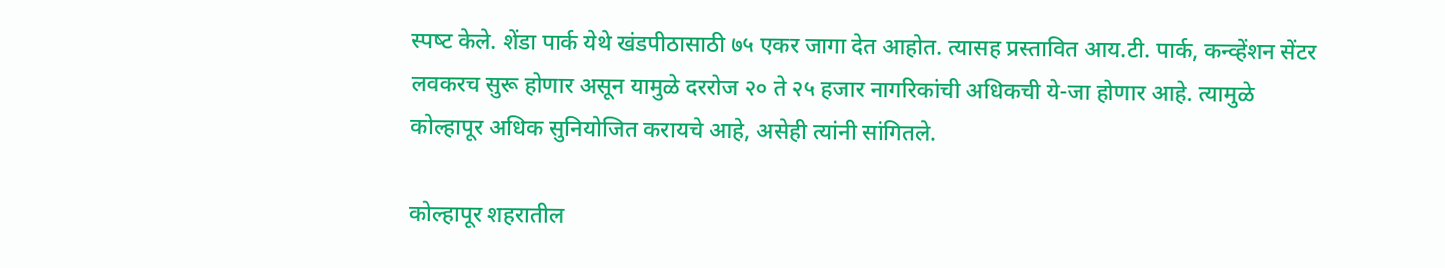स्‍पष्‍ट केले. शेंडा पार्क येथे खंडपीठासाठी ७५ एकर जागा देत आहोत. त्यासह प्रस्‍तावित आय.टी. पार्क, कन्व्हेंशन सेंटर लवकरच सुरू होणार असून यामुळे दररोज २० ते २५ हजार नागरिकांची अधिकची ये-जा होणार आहे. त्यामुळे कोल्हापूर अधिक सुनियोजित करायचे आहे, असेही त्यांनी सांगितले.

कोल्हापूर शहरातील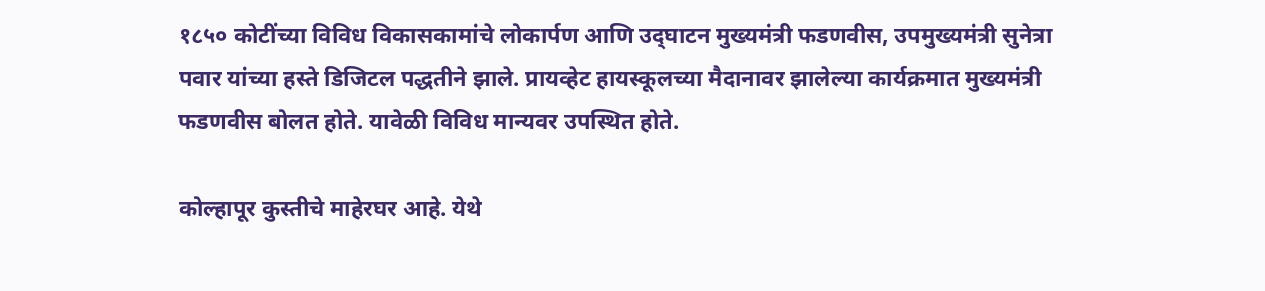१८५० कोटींच्या विविध विकासकामांचे लोकार्पण आणि उद्‌घाटन मुख्यमंत्री फडणवीस, उपमुख्यमंत्री सुनेत्रा पवार यांच्या हस्ते डिजिटल पद्धतीने झाले. प्रायव्हेट हायस्कूलच्या मैदानावर झालेल्या कार्यक्रमात मुख्यमंत्री फडणवीस बोलत होते. यावेळी विविध मान्यवर उपस्थित होते.

कोल्हापूर कुस्तीचे माहेरघर आहे. येथे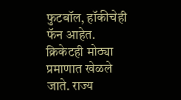फुटबॉल, हॉकीचेही फॅन आहेत. क्रिकेटही मोठ्या प्रमाणात खेळले जाते. राज्य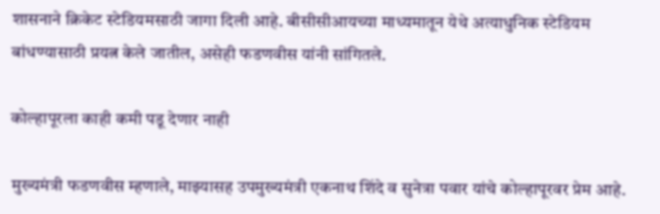शासनाने क्रिकेट स्टेडियमसाठी जागा दिली आहे. बीसीसीआयच्या माध्यमातून येथे अत्याधुनिक स्टेडियम बांधण्यासाठी प्रयत्न केले जातील, असेही फडणवीस यांनी सांगितले.

कोल्हापूरला काही कमी पडू देणार नाही

मुख्यमंत्री फडणवीस म्हणाले, माझ्यासह उपमुख्यमंत्री एकनाथ शिंदे व सुनेत्रा पवार यांचे कोल्हापूरवर प्रेम आहे.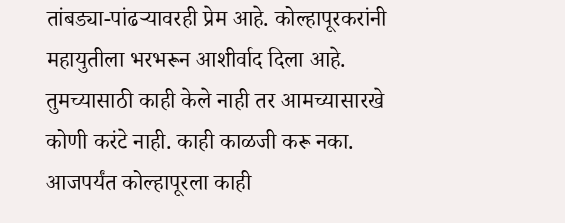तांबड्या-पांढर्‍यावरही प्रेम आहे. कोल्हापूरकरांनी महायुतीला भरभरून आशीर्वाद दिला आहे. तुमच्यासाठी काही केले नाही तर आमच्यासारखे कोणी करंटे नाही. काही काळजी करू नका. आजपर्यंत कोल्हापूरला काही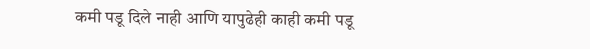कमी पडू दिले नाही आणि यापुढेही काही कमी पडू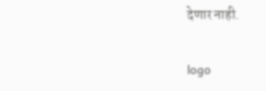देणार नाही.

logo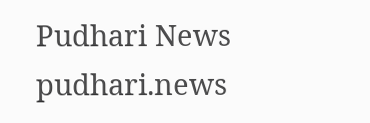Pudhari News
pudhari.news